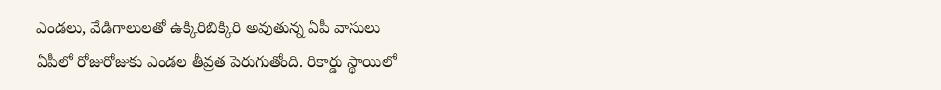ఎండలు, వేడిగాలులతో ఉక్కిరిబిక్కిరి అవుతున్న ఏపీ వాసులు
ఏపీలో రోజురోజుకు ఎండల తీవ్రత పెరుగుతోంది. రికార్డు స్థాయిలో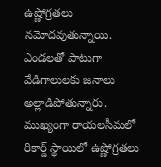ఉష్ణోగ్రతలు నమోదవుతున్నాయి. ఎండలతో పాటుగా వేడిగాలులకు జనాలు అల్లాడిపోతున్నారు. ముఖ్యంగా రాయలసీమలో రికార్డ్ స్థాయిలో ఉష్ణోగ్రతలు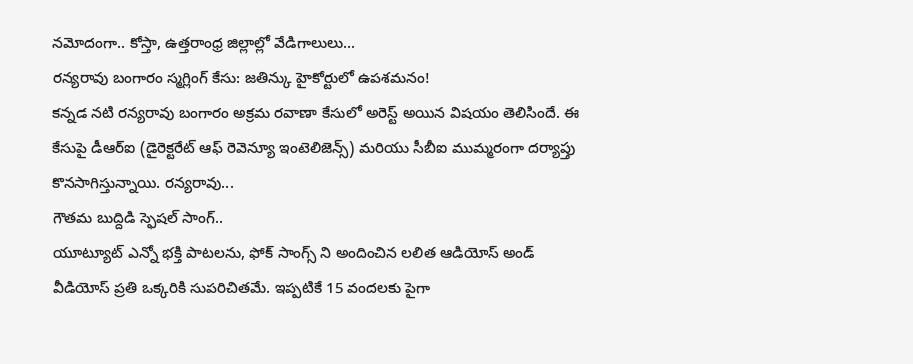నమోదంగా.. కోస్తా, ఉత్తరాంధ్ర జిల్లాల్లో వేడిగాలులు...
రన్యరావు బంగారం స్మగ్లింగ్ కేసు: జతిన్కు హైకోర్టులో ఉపశమనం!
కన్నడ నటి రన్యరావు బంగారం అక్రమ రవాణా కేసులో అరెస్ట్ అయిన విషయం తెలిసిందే. ఈ కేసుపై డీఆర్ఐ (డైరెక్టరేట్ ఆఫ్ రెవెన్యూ ఇంటెలిజెన్స్) మరియు సీబీఐ ముమ్మరంగా దర్యాప్తు కొనసాగిస్తున్నాయి. రన్యరావు...
గౌతమ బుద్దిడి స్ఫెషల్ సాంగ్..
యూట్యూట్ ఎన్నో భక్తి పాటలను, ఫోక్ సాంగ్స్ ని అందించిన లలిత ఆడియోస్ అండ్ వీడియోస్ ప్రతి ఒక్కరికి సుపరిచితమే. ఇప్పటికే 15 వందలకు పైగా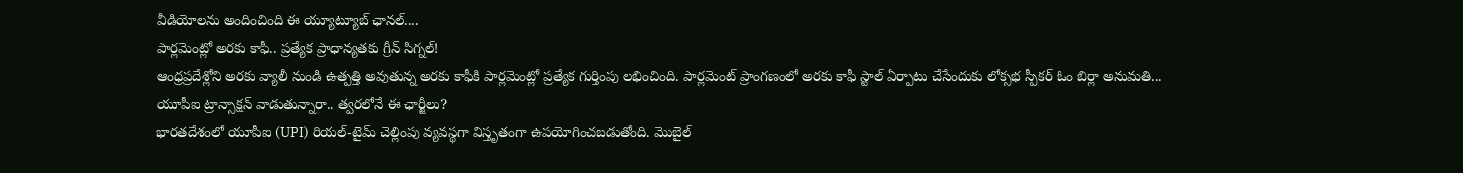వీడియోలను అందించింది ఈ య్యూట్యూబ్ ఛానల్....
పార్లమెంట్లో అరకు కాఫీ.. ప్రత్యేక ప్రాధాన్యతకు గ్రీన్ సిగ్నల్!
ఆంధ్రప్రదేశ్లోని అరకు వ్యాలీ నుండి ఉత్పత్తి అవుతున్న అరకు కాఫీకి పార్లమెంట్లో ప్రత్యేక గుర్తింపు లభించింది. పార్లమెంట్ ప్రాంగణంలో అరకు కాఫీ స్టాల్ ఏర్పాటు చేసేందుకు లోక్సభ స్పీకర్ ఓం బిర్లా అనుమతి...
యూపీఐ ట్రాన్సాక్షన్ వాడుతున్నారా.. త్వరలోనే ఈ ఛార్జీలు?
భారతదేశంలో యూపీఐ (UPI) రియల్-టైమ్ చెల్లింపు వ్యవస్థగా విస్తృతంగా ఉపయోగించబడుతోంది. మొబైల్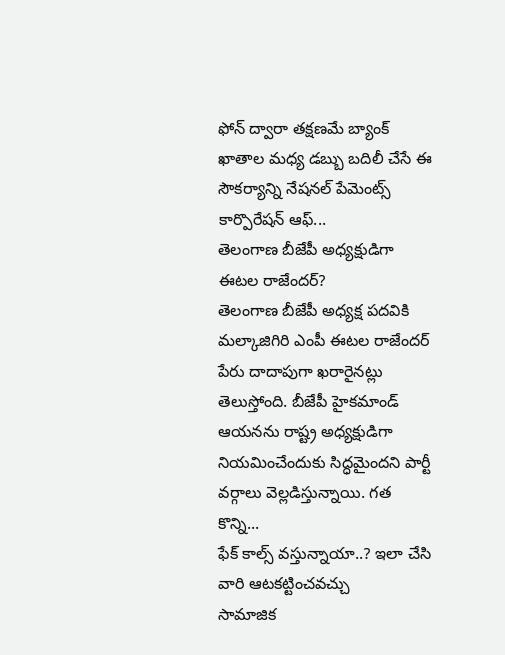ఫోన్ ద్వారా తక్షణమే బ్యాంక్ ఖాతాల మధ్య డబ్బు బదిలీ చేసే ఈ సౌకర్యాన్ని నేషనల్ పేమెంట్స్ కార్పొరేషన్ ఆఫ్...
తెలంగాణ బీజేపీ అధ్యక్షుడిగా ఈటల రాజేందర్?
తెలంగాణ బీజేపీ అధ్యక్ష పదవికి మల్కాజిగిరి ఎంపీ ఈటల రాజేందర్ పేరు దాదాపుగా ఖరారైనట్లు తెలుస్తోంది. బీజేపీ హైకమాండ్ ఆయనను రాష్ట్ర అధ్యక్షుడిగా నియమించేందుకు సిద్ధమైందని పార్టీ వర్గాలు వెల్లడిస్తున్నాయి. గత కొన్ని...
ఫేక్ కాల్స్ వస్తున్నాయా..? ఇలా చేసి వారి ఆటకట్టించవచ్చు
సామాజిక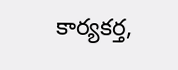కార్యకర్త,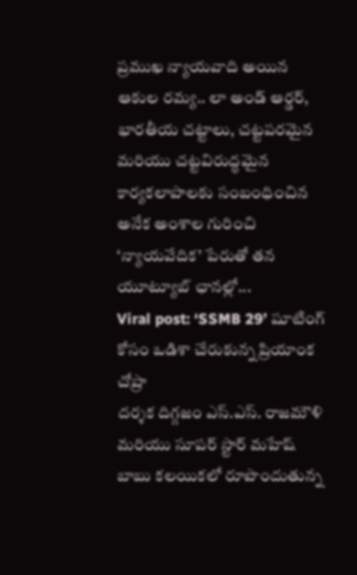ప్రముఖ న్యాయవాది అయిన ఆకుల రమ్య.. లా అండ్ ఆర్డర్, భారతీయ చట్టాలు, చట్టపరమైన మరియు చట్టవిరుద్ధమైన కార్యకలాపాలకు సంబంధించిన అనేక అంశాల గురించి ‘న్యాయవేదిక’ పేరుతో తన యూట్యూబ్ ఛానల్లో...
Viral post: ‘SSMB 29’ షూటింగ్ కోసం ఒడిశా చేరుకున్న ప్రియాంక చోప్రా
దర్శక దిగ్గజం ఎస్.ఎస్. రాజమౌళి మరియు సూపర్ స్టార్ మహేష్ బాబు కలయికలో రూపొందుతున్న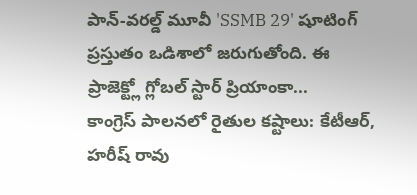పాన్-వరల్డ్ మూవీ 'SSMB 29' షూటింగ్ ప్రస్తుతం ఒడిశాలో జరుగుతోంది. ఈ ప్రాజెక్ట్లో గ్లోబల్ స్టార్ ప్రియాంకా...
కాంగ్రెస్ పాలనలో రైతుల కష్టాలు: కేటీఆర్, హరీష్ రావు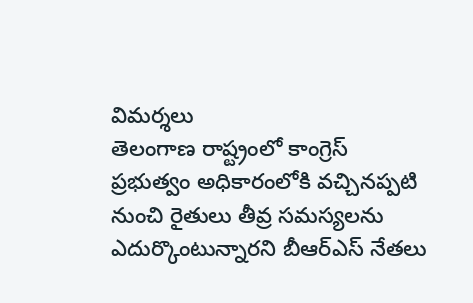విమర్శలు
తెలంగాణ రాష్ట్రంలో కాంగ్రెస్ ప్రభుత్వం అధికారంలోకి వచ్చినప్పటి నుంచి రైతులు తీవ్ర సమస్యలను ఎదుర్కొంటున్నారని బీఆర్ఎస్ నేతలు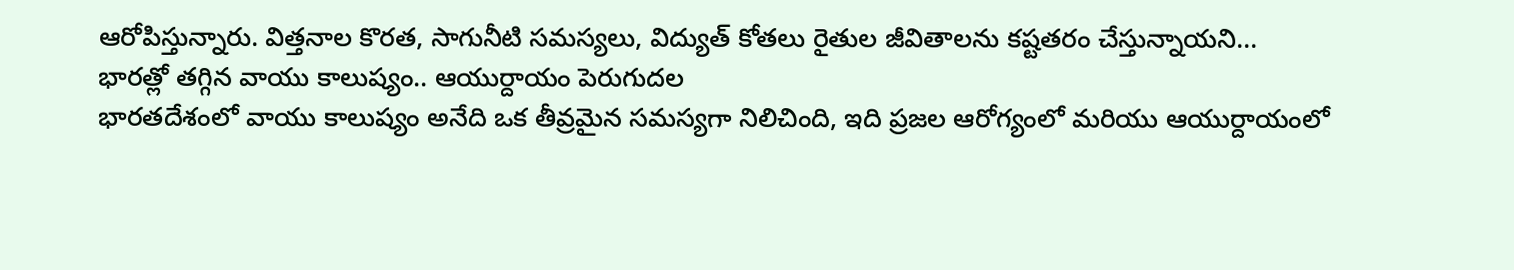ఆరోపిస్తున్నారు. విత్తనాల కొరత, సాగునీటి సమస్యలు, విద్యుత్ కోతలు రైతుల జీవితాలను కష్టతరం చేస్తున్నాయని...
భారత్లో తగ్గిన వాయు కాలుష్యం.. ఆయుర్దాయం పెరుగుదల
భారతదేశంలో వాయు కాలుష్యం అనేది ఒక తీవ్రమైన సమస్యగా నిలిచింది, ఇది ప్రజల ఆరోగ్యంలో మరియు ఆయుర్దాయంలో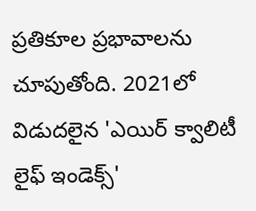ప్రతికూల ప్రభావాలను చూపుతోంది. 2021లో విడుదలైన 'ఎయిర్ క్వాలిటీ లైఫ్ ఇండెక్స్'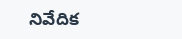నివేదిక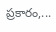ప్రకారం,...